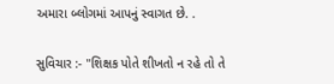અમારા બ્લોગમાં આપનું સ્વાગત છે. .

સુવિચાર :- "શિક્ષક પોતે શીખતો ન રહે તો તે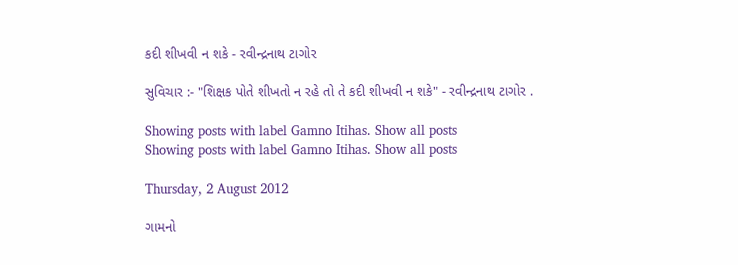કદી શીખવી ન શકે - રવીન્દ્રનાથ ટાગોર

સુવિચાર :- "શિક્ષક પોતે શીખતો ન રહે તો તે કદી શીખવી ન શકે" - રવીન્દ્રનાથ ટાગોર .

Showing posts with label Gamno Itihas. Show all posts
Showing posts with label Gamno Itihas. Show all posts

Thursday, 2 August 2012

ગામનો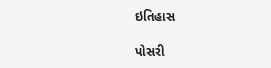ઇતિહાસ

પોસરી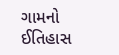ગામનો ઈતિહાસ